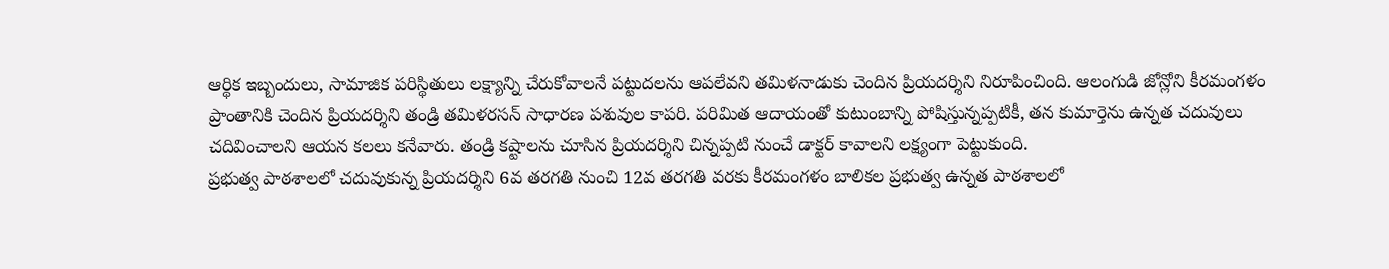ఆర్థిక ఇబ్బందులు, సామాజిక పరిస్థితులు లక్ష్యాన్ని చేరుకోవాలనే పట్టుదలను ఆపలేవని తమిళనాడుకు చెందిన ప్రియదర్శిని నిరూపించింది. ఆలంగుడి జోన్లోని కీరమంగళం ప్రాంతానికి చెందిన ప్రియదర్శిని తండ్రి తమిళరసన్ సాధారణ పశువుల కాపరి. పరిమిత ఆదాయంతో కుటుంబాన్ని పోషిస్తున్నప్పటికీ, తన కుమార్తెను ఉన్నత చదువులు చదివించాలని ఆయన కలలు కనేవారు. తండ్రి కష్టాలను చూసిన ప్రియదర్శిని చిన్నప్పటి నుంచే డాక్టర్ కావాలని లక్ష్యంగా పెట్టుకుంది.
ప్రభుత్వ పాఠశాలలో చదువుకున్న ప్రియదర్శిని 6వ తరగతి నుంచి 12వ తరగతి వరకు కీరమంగళం బాలికల ప్రభుత్వ ఉన్నత పాఠశాలలో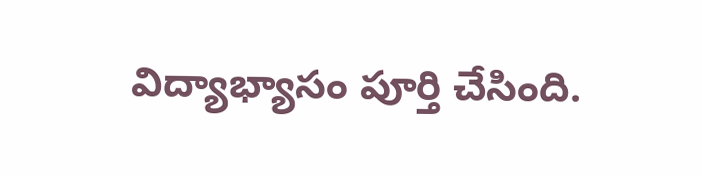విద్యాభ్యాసం పూర్తి చేసింది.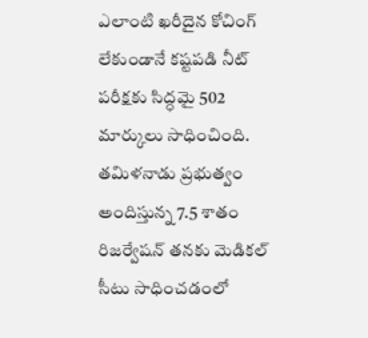ఎలాంటి ఖరీదైన కోచింగ్ లేకుండానే కష్టపడి నీట్ పరీక్షకు సిద్ధమై 502 మార్కులు సాధించింది. తమిళనాడు ప్రభుత్వం అందిస్తున్న 7.5 శాతం రిజర్వేషన్ తనకు మెడికల్ సీటు సాధించడంలో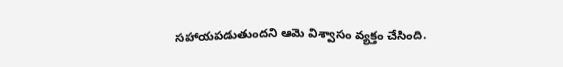సహాయపడుతుందని ఆమె విశ్వాసం వ్యక్తం చేసింది.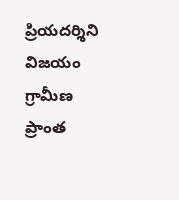ప్రియదర్శిని విజయం గ్రామీణ ప్రాంత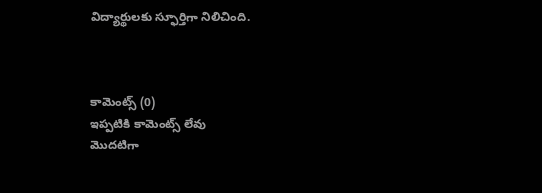విద్యార్థులకు స్ఫూర్తిగా నిలిచింది.



కామెంట్స్ (0)
ఇప్పటికి కామెంట్స్ లేవు
మొదటిగా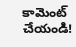కామెంట్ చేయండి!